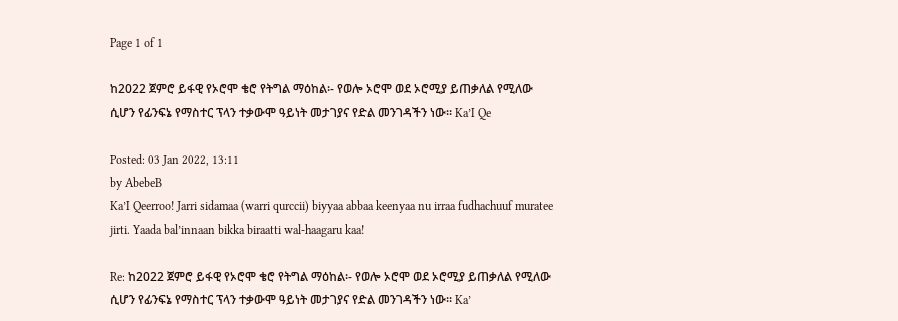Page 1 of 1

ከ2022 ጀምሮ ይፋዊ የኦሮሞ ቄሮ የትግል ማዕከል፡- የወሎ ኦሮሞ ወደ ኦሮሚያ ይጠቃለል የሚለው ሲሆን የፊንፍኔ የማስተር ፕላን ተቃውሞ ዓይነት መታገያና የድል መንገዳችን ነው፡፡ Ka’I Qe

Posted: 03 Jan 2022, 13:11
by AbebeB
Ka’I Qeerroo! Jarri sidamaa (warri qurccii) biyyaa abbaa keenyaa nu irraa fudhachuuf muratee jirti. Yaada bal’innaan bikka biraatti wal-haagaru kaa!

Re: ከ2022 ጀምሮ ይፋዊ የኦሮሞ ቄሮ የትግል ማዕከል፡- የወሎ ኦሮሞ ወደ ኦሮሚያ ይጠቃለል የሚለው ሲሆን የፊንፍኔ የማስተር ፕላን ተቃውሞ ዓይነት መታገያና የድል መንገዳችን ነው፡፡ Ka’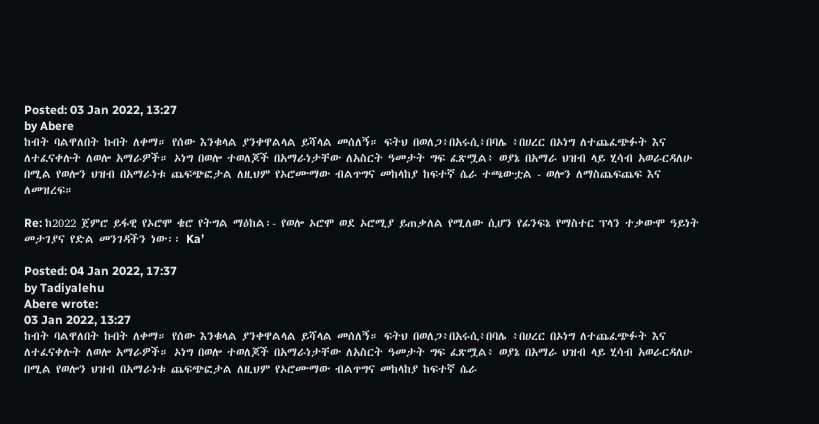Posted: 03 Jan 2022, 13:27
by Abere
ከብት ባልዋለበት ኩበት ለቀማ። የሰው እንቁላል ያንቀዋልላል ይሻላል መሰለኝ። ፍትህ በወለጋ፥በአሩሲ፥በባሌ ፥በሀረር በኦነግ ለተጨፈጭፉት እና ለተፈናቀሉት ለወሎ አማራዎች። ኦነግ በወሎ ተወለጆች በአማራነታቸው ለአስርት ዓመታት ግፍ ፈጽሟል፥ ወያኔ በአማራ ህዝብ ላይ ሂሳብ አወራርዳለሁ በሚል የወሎን ህዝብ በአማራነቱ ጨፍጭፎታል ለዚህም የኦሮሙማው ብልጥግና መከላከያ ከፍተኛ ሴራ ተጫውቷል - ወሎን ለማስጨፍጨፍ እና ለመዝረፍ።

Re: ከ2022 ጀምሮ ይፋዊ የኦሮሞ ቄሮ የትግል ማዕከል፡- የወሎ ኦሮሞ ወደ ኦሮሚያ ይጠቃለል የሚለው ሲሆን የፊንፍኔ የማስተር ፕላን ተቃውሞ ዓይነት መታገያና የድል መንገዳችን ነው፡፡ Ka’

Posted: 04 Jan 2022, 17:37
by Tadiyalehu
Abere wrote:
03 Jan 2022, 13:27
ከብት ባልዋለበት ኩበት ለቀማ። የሰው እንቁላል ያንቀዋልላል ይሻላል መሰለኝ። ፍትህ በወለጋ፥በአሩሲ፥በባሌ ፥በሀረር በኦነግ ለተጨፈጭፉት እና ለተፈናቀሉት ለወሎ አማራዎች። ኦነግ በወሎ ተወለጆች በአማራነታቸው ለአስርት ዓመታት ግፍ ፈጽሟል፥ ወያኔ በአማራ ህዝብ ላይ ሂሳብ አወራርዳለሁ በሚል የወሎን ህዝብ በአማራነቱ ጨፍጭፎታል ለዚህም የኦሮሙማው ብልጥግና መከላከያ ከፍተኛ ሴራ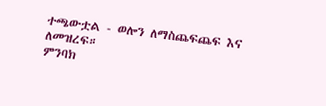ተጫውቷል - ወሎን ለማስጨፍጨፍ እና ለመዝረፍ።
ምንባክ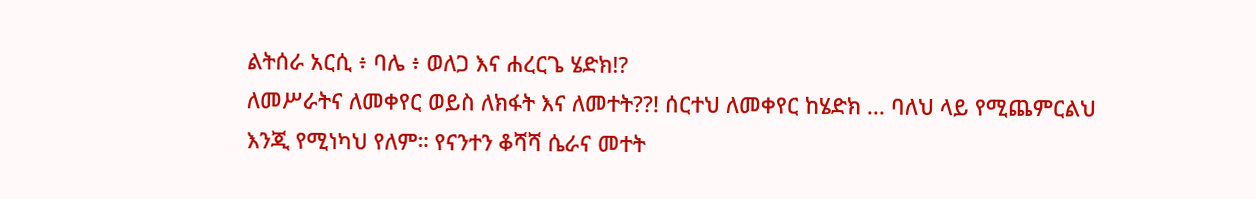ልትሰራ አርሲ ፥ ባሌ ፥ ወለጋ እና ሐረርጌ ሄድክ!?
ለመሥራትና ለመቀየር ወይስ ለክፋት እና ለመተት??! ሰርተህ ለመቀየር ከሄድክ ... ባለህ ላይ የሚጨምርልህ እንጂ የሚነካህ የለም። የናንተን ቆሻሻ ሴራና መተት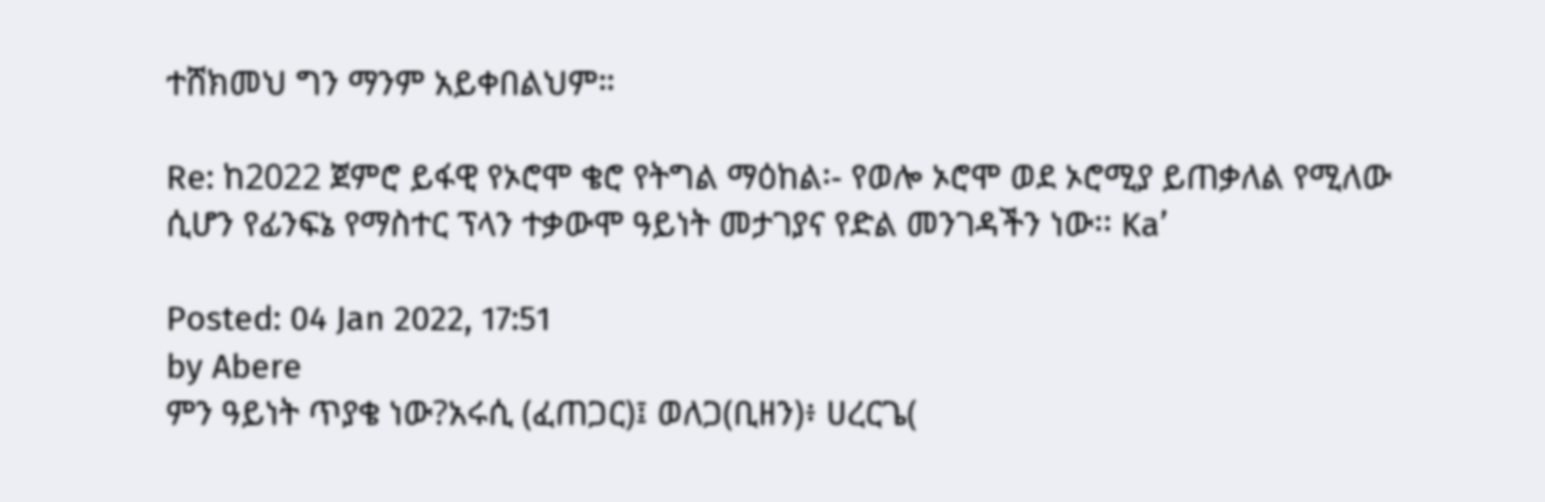ተሸክመህ ግን ማንም አይቀበልህም።

Re: ከ2022 ጀምሮ ይፋዊ የኦሮሞ ቄሮ የትግል ማዕከል፡- የወሎ ኦሮሞ ወደ ኦሮሚያ ይጠቃለል የሚለው ሲሆን የፊንፍኔ የማስተር ፕላን ተቃውሞ ዓይነት መታገያና የድል መንገዳችን ነው፡፡ Ka’

Posted: 04 Jan 2022, 17:51
by Abere
ምን ዓይነት ጥያቄ ነው?አሩሲ (ፈጠጋር)፤ ወለጋ(ቢዘን)፥ ሀረርጌ(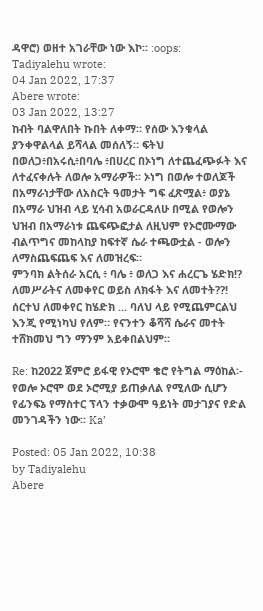ዳዋሮ) ወዘተ አገራቸው ነው እኮ። :oops:
Tadiyalehu wrote:
04 Jan 2022, 17:37
Abere wrote:
03 Jan 2022, 13:27
ከብት ባልዋለበት ኩበት ለቀማ። የሰው እንቁላል ያንቀዋልላል ይሻላል መሰለኝ። ፍትህ በወለጋ፥በአሩሲ፥በባሌ ፥በሀረር በኦነግ ለተጨፈጭፉት እና ለተፈናቀሉት ለወሎ አማራዎች። ኦነግ በወሎ ተወለጆች በአማራነታቸው ለአስርት ዓመታት ግፍ ፈጽሟል፥ ወያኔ በአማራ ህዝብ ላይ ሂሳብ አወራርዳለሁ በሚል የወሎን ህዝብ በአማራነቱ ጨፍጭፎታል ለዚህም የኦሮሙማው ብልጥግና መከላከያ ከፍተኛ ሴራ ተጫውቷል - ወሎን ለማስጨፍጨፍ እና ለመዝረፍ።
ምንባክ ልትሰራ አርሲ ፥ ባሌ ፥ ወለጋ እና ሐረርጌ ሄድክ!?
ለመሥራትና ለመቀየር ወይስ ለክፋት እና ለመተት??! ሰርተህ ለመቀየር ከሄድክ ... ባለህ ላይ የሚጨምርልህ እንጂ የሚነካህ የለም። የናንተን ቆሻሻ ሴራና መተት ተሸክመህ ግን ማንም አይቀበልህም።

Re: ከ2022 ጀምሮ ይፋዊ የኦሮሞ ቄሮ የትግል ማዕከል፡- የወሎ ኦሮሞ ወደ ኦሮሚያ ይጠቃለል የሚለው ሲሆን የፊንፍኔ የማስተር ፕላን ተቃውሞ ዓይነት መታገያና የድል መንገዳችን ነው፡፡ Ka’

Posted: 05 Jan 2022, 10:38
by Tadiyalehu
Abere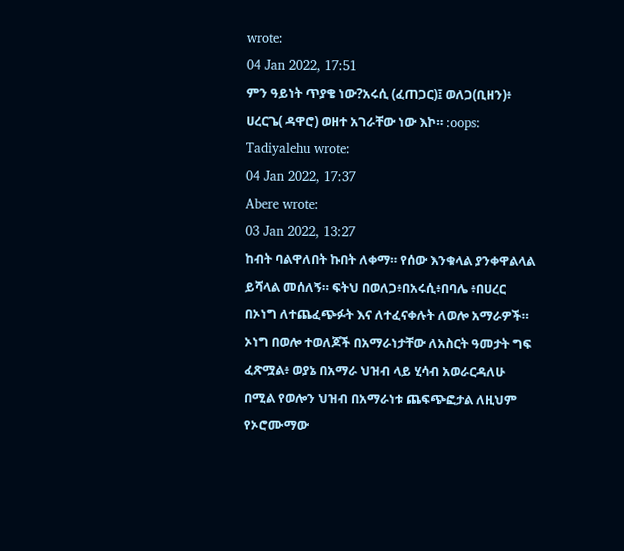wrote:
04 Jan 2022, 17:51
ምን ዓይነት ጥያቄ ነው?አሩሲ (ፈጠጋር)፤ ወለጋ(ቢዘን)፥ ሀረርጌ( ዳዋሮ) ወዘተ አገራቸው ነው እኮ። :oops:
Tadiyalehu wrote:
04 Jan 2022, 17:37
Abere wrote:
03 Jan 2022, 13:27
ከብት ባልዋለበት ኩበት ለቀማ። የሰው እንቁላል ያንቀዋልላል ይሻላል መሰለኝ። ፍትህ በወለጋ፥በአሩሲ፥በባሌ ፥በሀረር በኦነግ ለተጨፈጭፉት እና ለተፈናቀሉት ለወሎ አማራዎች። ኦነግ በወሎ ተወለጆች በአማራነታቸው ለአስርት ዓመታት ግፍ ፈጽሟል፥ ወያኔ በአማራ ህዝብ ላይ ሂሳብ አወራርዳለሁ በሚል የወሎን ህዝብ በአማራነቱ ጨፍጭፎታል ለዚህም የኦሮሙማው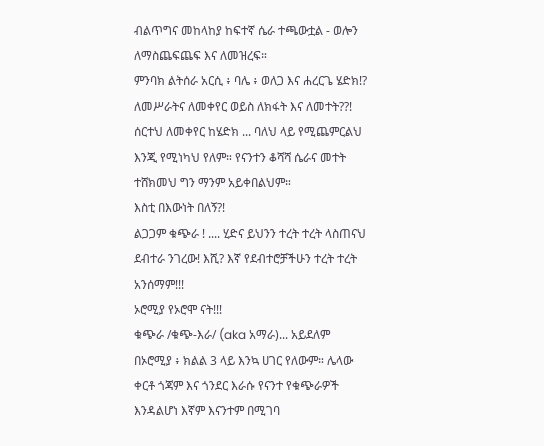ብልጥግና መከላከያ ከፍተኛ ሴራ ተጫውቷል - ወሎን ለማስጨፍጨፍ እና ለመዝረፍ።
ምንባክ ልትሰራ አርሲ ፥ ባሌ ፥ ወለጋ እና ሐረርጌ ሄድክ!?
ለመሥራትና ለመቀየር ወይስ ለክፋት እና ለመተት??! ሰርተህ ለመቀየር ከሄድክ ... ባለህ ላይ የሚጨምርልህ እንጂ የሚነካህ የለም። የናንተን ቆሻሻ ሴራና መተት ተሸክመህ ግን ማንም አይቀበልህም።
እስቲ በእውነት በለኝ?!
ልጋጋም ቁጭራ ! .... ሂድና ይህንን ተረት ተረት ላስጠናህ ደብተራ ንገረው! እሺ? እኛ የደብተሮቻችሁን ተረት ተረት አንሰማም!!!
ኦሮሚያ የኦሮሞ ናት!!!
ቁጭራ /ቁጭ-እራ/ (aka አማራ)... አይደለም በኦሮሚያ ፥ ክልል 3 ላይ እንኳ ሀገር የለውም። ሌላው ቀርቶ ጎጃም እና ጎንደር እራሱ የናንተ የቁጭራዎች እንዳልሆነ እኛም እናንተም በሚገባ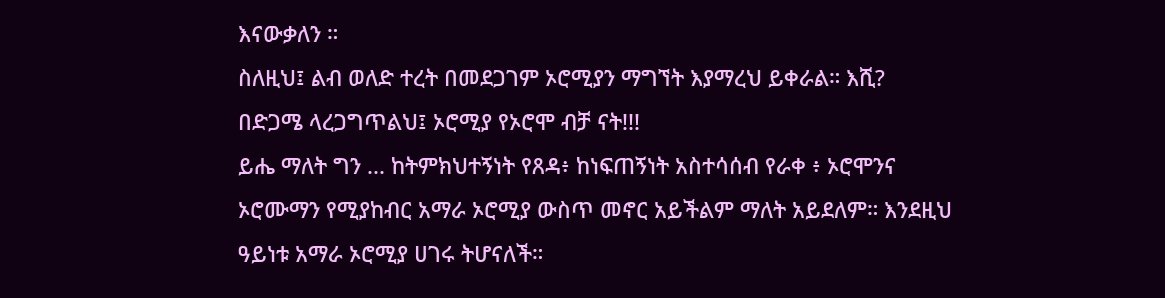እናውቃለን ።
ስለዚህ፤ ልብ ወለድ ተረት በመደጋገም ኦሮሚያን ማግኘት እያማረህ ይቀራል። እሺ?
በድጋሜ ላረጋግጥልህ፤ ኦሮሚያ የኦሮሞ ብቻ ናት!!!
ይሔ ማለት ግን ... ከትምክህተኝነት የጸዳ፥ ከነፍጠኝነት አስተሳሰብ የራቀ ፥ ኦሮሞንና ኦሮሙማን የሚያከብር አማራ ኦሮሚያ ውስጥ መኖር አይችልም ማለት አይደለም። እንደዚህ ዓይነቱ አማራ ኦሮሚያ ሀገሩ ትሆናለች።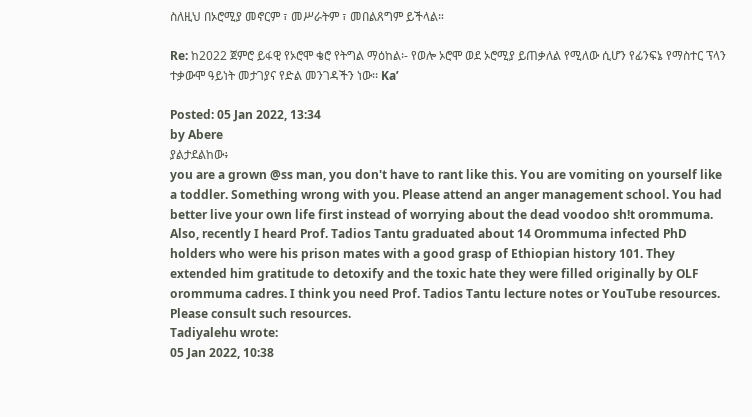ስለዚህ በኦሮሚያ መኖርም ፣ መሥራትም ፣ መበልጸግም ይችላል።

Re: ከ2022 ጀምሮ ይፋዊ የኦሮሞ ቄሮ የትግል ማዕከል፡- የወሎ ኦሮሞ ወደ ኦሮሚያ ይጠቃለል የሚለው ሲሆን የፊንፍኔ የማስተር ፕላን ተቃውሞ ዓይነት መታገያና የድል መንገዳችን ነው፡፡ Ka’

Posted: 05 Jan 2022, 13:34
by Abere
ያልታደልከው፥
you are a grown @ss man, you don't have to rant like this. You are vomiting on yourself like a toddler. Something wrong with you. Please attend an anger management school. You had better live your own life first instead of worrying about the dead voodoo sh!t orommuma. Also, recently I heard Prof. Tadios Tantu graduated about 14 Orommuma infected PhD holders who were his prison mates with a good grasp of Ethiopian history 101. They extended him gratitude to detoxify and the toxic hate they were filled originally by OLF orommuma cadres. I think you need Prof. Tadios Tantu lecture notes or YouTube resources. Please consult such resources.
Tadiyalehu wrote:
05 Jan 2022, 10:38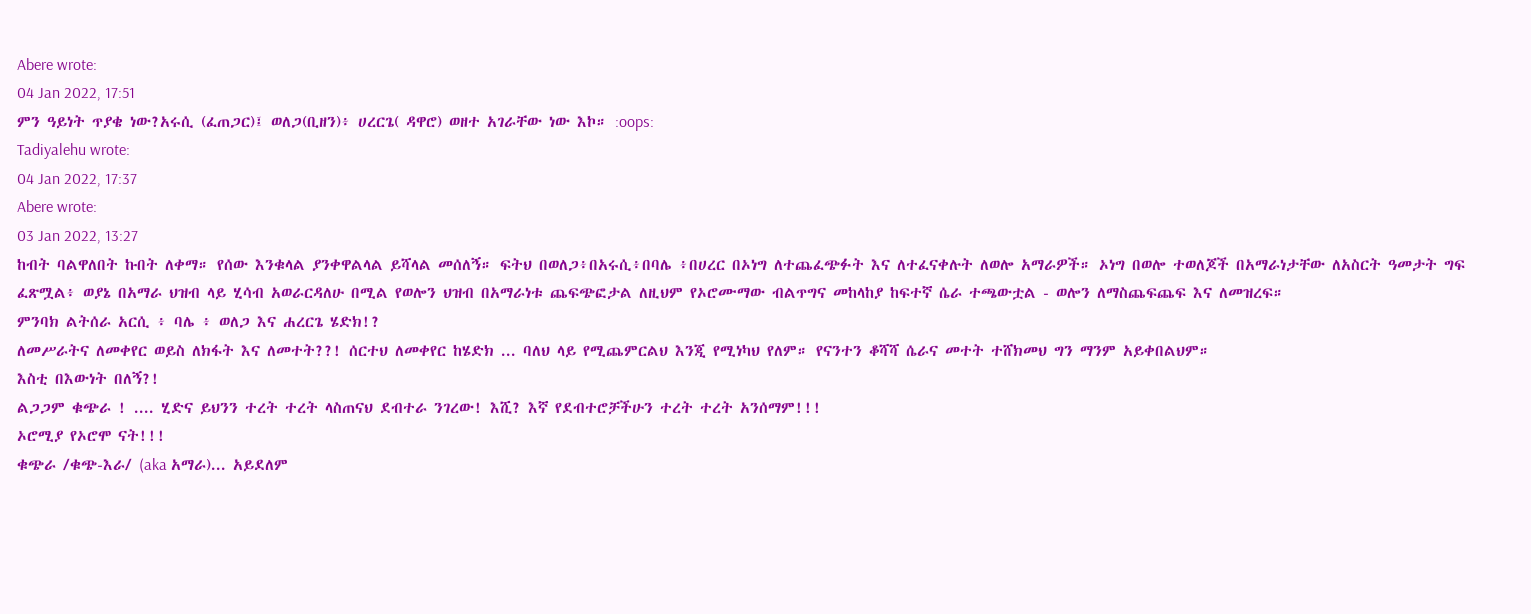Abere wrote:
04 Jan 2022, 17:51
ምን ዓይነት ጥያቄ ነው?አሩሲ (ፈጠጋር)፤ ወለጋ(ቢዘን)፥ ሀረርጌ( ዳዋሮ) ወዘተ አገራቸው ነው እኮ። :oops:
Tadiyalehu wrote:
04 Jan 2022, 17:37
Abere wrote:
03 Jan 2022, 13:27
ከብት ባልዋለበት ኩበት ለቀማ። የሰው እንቁላል ያንቀዋልላል ይሻላል መሰለኝ። ፍትህ በወለጋ፥በአሩሲ፥በባሌ ፥በሀረር በኦነግ ለተጨፈጭፉት እና ለተፈናቀሉት ለወሎ አማራዎች። ኦነግ በወሎ ተወለጆች በአማራነታቸው ለአስርት ዓመታት ግፍ ፈጽሟል፥ ወያኔ በአማራ ህዝብ ላይ ሂሳብ አወራርዳለሁ በሚል የወሎን ህዝብ በአማራነቱ ጨፍጭፎታል ለዚህም የኦሮሙማው ብልጥግና መከላከያ ከፍተኛ ሴራ ተጫውቷል - ወሎን ለማስጨፍጨፍ እና ለመዝረፍ።
ምንባክ ልትሰራ አርሲ ፥ ባሌ ፥ ወለጋ እና ሐረርጌ ሄድክ!?
ለመሥራትና ለመቀየር ወይስ ለክፋት እና ለመተት??! ሰርተህ ለመቀየር ከሄድክ ... ባለህ ላይ የሚጨምርልህ እንጂ የሚነካህ የለም። የናንተን ቆሻሻ ሴራና መተት ተሸክመህ ግን ማንም አይቀበልህም።
እስቲ በእውነት በለኝ?!
ልጋጋም ቁጭራ ! .... ሂድና ይህንን ተረት ተረት ላስጠናህ ደብተራ ንገረው! እሺ? እኛ የደብተሮቻችሁን ተረት ተረት አንሰማም!!!
ኦሮሚያ የኦሮሞ ናት!!!
ቁጭራ /ቁጭ-እራ/ (aka አማራ)... አይደለም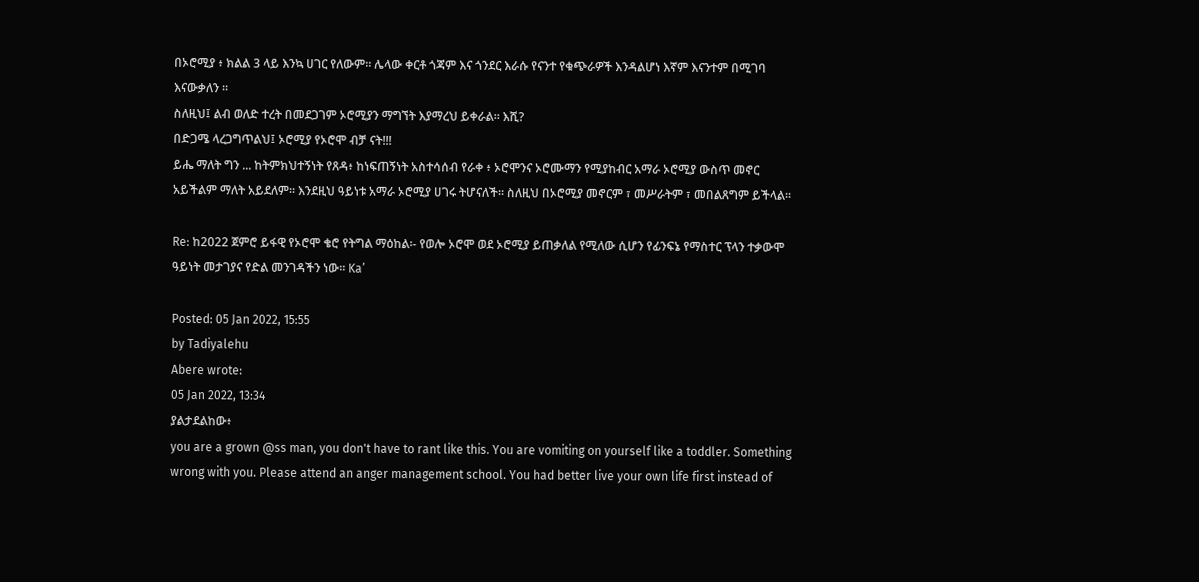በኦሮሚያ ፥ ክልል 3 ላይ እንኳ ሀገር የለውም። ሌላው ቀርቶ ጎጃም እና ጎንደር እራሱ የናንተ የቁጭራዎች እንዳልሆነ እኛም እናንተም በሚገባ እናውቃለን ።
ስለዚህ፤ ልብ ወለድ ተረት በመደጋገም ኦሮሚያን ማግኘት እያማረህ ይቀራል። እሺ?
በድጋሜ ላረጋግጥልህ፤ ኦሮሚያ የኦሮሞ ብቻ ናት!!!
ይሔ ማለት ግን ... ከትምክህተኝነት የጸዳ፥ ከነፍጠኝነት አስተሳሰብ የራቀ ፥ ኦሮሞንና ኦሮሙማን የሚያከብር አማራ ኦሮሚያ ውስጥ መኖር አይችልም ማለት አይደለም። እንደዚህ ዓይነቱ አማራ ኦሮሚያ ሀገሩ ትሆናለች። ስለዚህ በኦሮሚያ መኖርም ፣ መሥራትም ፣ መበልጸግም ይችላል።

Re: ከ2022 ጀምሮ ይፋዊ የኦሮሞ ቄሮ የትግል ማዕከል፡- የወሎ ኦሮሞ ወደ ኦሮሚያ ይጠቃለል የሚለው ሲሆን የፊንፍኔ የማስተር ፕላን ተቃውሞ ዓይነት መታገያና የድል መንገዳችን ነው፡፡ Ka’

Posted: 05 Jan 2022, 15:55
by Tadiyalehu
Abere wrote:
05 Jan 2022, 13:34
ያልታደልከው፥
you are a grown @ss man, you don't have to rant like this. You are vomiting on yourself like a toddler. Something wrong with you. Please attend an anger management school. You had better live your own life first instead of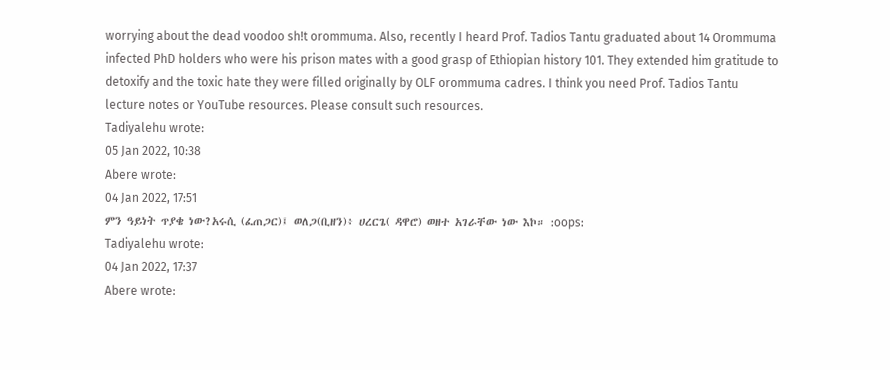worrying about the dead voodoo sh!t orommuma. Also, recently I heard Prof. Tadios Tantu graduated about 14 Orommuma infected PhD holders who were his prison mates with a good grasp of Ethiopian history 101. They extended him gratitude to detoxify and the toxic hate they were filled originally by OLF orommuma cadres. I think you need Prof. Tadios Tantu lecture notes or YouTube resources. Please consult such resources.
Tadiyalehu wrote:
05 Jan 2022, 10:38
Abere wrote:
04 Jan 2022, 17:51
ምን ዓይነት ጥያቄ ነው?አሩሲ (ፈጠጋር)፤ ወለጋ(ቢዘን)፥ ሀረርጌ( ዳዋሮ) ወዘተ አገራቸው ነው እኮ። :oops:
Tadiyalehu wrote:
04 Jan 2022, 17:37
Abere wrote: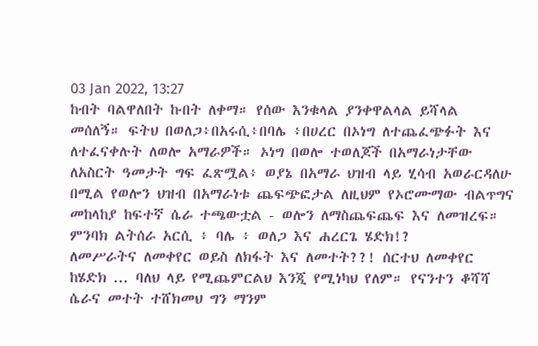03 Jan 2022, 13:27
ከብት ባልዋለበት ኩበት ለቀማ። የሰው እንቁላል ያንቀዋልላል ይሻላል መሰለኝ። ፍትህ በወለጋ፥በአሩሲ፥በባሌ ፥በሀረር በኦነግ ለተጨፈጭፉት እና ለተፈናቀሉት ለወሎ አማራዎች። ኦነግ በወሎ ተወለጆች በአማራነታቸው ለአስርት ዓመታት ግፍ ፈጽሟል፥ ወያኔ በአማራ ህዝብ ላይ ሂሳብ አወራርዳለሁ በሚል የወሎን ህዝብ በአማራነቱ ጨፍጭፎታል ለዚህም የኦሮሙማው ብልጥግና መከላከያ ከፍተኛ ሴራ ተጫውቷል - ወሎን ለማስጨፍጨፍ እና ለመዝረፍ።
ምንባክ ልትሰራ አርሲ ፥ ባሌ ፥ ወለጋ እና ሐረርጌ ሄድክ!?
ለመሥራትና ለመቀየር ወይስ ለክፋት እና ለመተት??! ሰርተህ ለመቀየር ከሄድክ ... ባለህ ላይ የሚጨምርልህ እንጂ የሚነካህ የለም። የናንተን ቆሻሻ ሴራና መተት ተሸክመህ ግን ማንም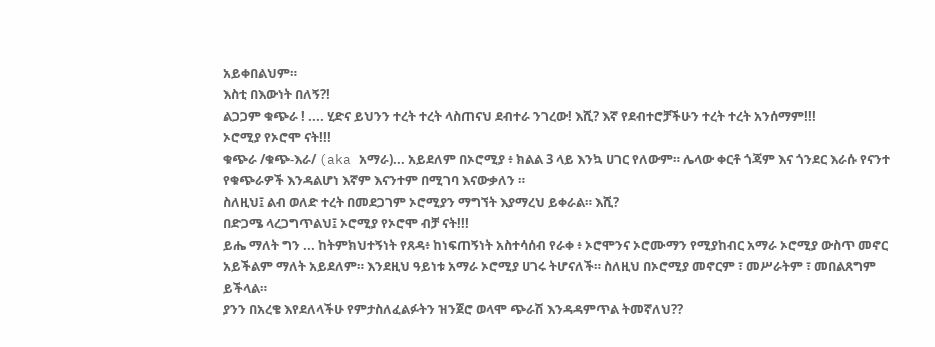አይቀበልህም።
እስቲ በእውነት በለኝ?!
ልጋጋም ቁጭራ ! .... ሂድና ይህንን ተረት ተረት ላስጠናህ ደብተራ ንገረው! እሺ? እኛ የደብተሮቻችሁን ተረት ተረት አንሰማም!!!
ኦሮሚያ የኦሮሞ ናት!!!
ቁጭራ /ቁጭ-እራ/ (aka አማራ)... አይደለም በኦሮሚያ ፥ ክልል 3 ላይ እንኳ ሀገር የለውም። ሌላው ቀርቶ ጎጃም እና ጎንደር እራሱ የናንተ የቁጭራዎች እንዳልሆነ እኛም እናንተም በሚገባ እናውቃለን ።
ስለዚህ፤ ልብ ወለድ ተረት በመደጋገም ኦሮሚያን ማግኘት እያማረህ ይቀራል። እሺ?
በድጋሜ ላረጋግጥልህ፤ ኦሮሚያ የኦሮሞ ብቻ ናት!!!
ይሔ ማለት ግን ... ከትምክህተኝነት የጸዳ፥ ከነፍጠኝነት አስተሳሰብ የራቀ ፥ ኦሮሞንና ኦሮሙማን የሚያከብር አማራ ኦሮሚያ ውስጥ መኖር አይችልም ማለት አይደለም። እንደዚህ ዓይነቱ አማራ ኦሮሚያ ሀገሩ ትሆናለች። ስለዚህ በኦሮሚያ መኖርም ፣ መሥራትም ፣ መበልጸግም ይችላል።
ያንን በአረቄ እየደለላችሁ የምታስለፈልፉትን ዝንጀሮ ወላሞ ጭራሽ እንዳዳምጥል ትመኛለህ??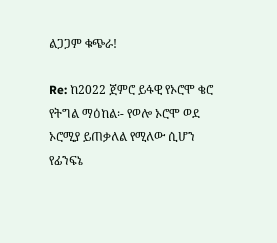ልጋጋም ቁጭራ!

Re: ከ2022 ጀምሮ ይፋዊ የኦሮሞ ቄሮ የትግል ማዕከል፡- የወሎ ኦሮሞ ወደ ኦሮሚያ ይጠቃለል የሚለው ሲሆን የፊንፍኔ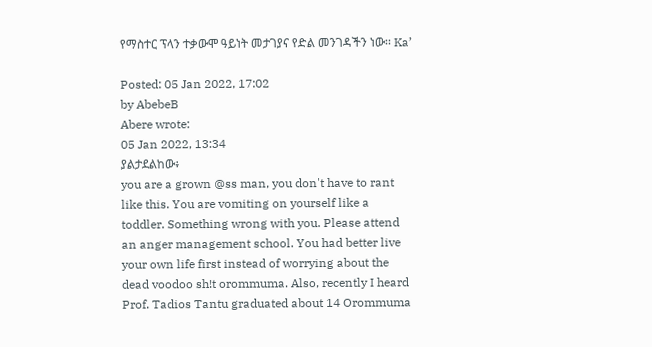የማስተር ፕላን ተቃውሞ ዓይነት መታገያና የድል መንገዳችን ነው፡፡ Ka’

Posted: 05 Jan 2022, 17:02
by AbebeB
Abere wrote:
05 Jan 2022, 13:34
ያልታደልከው፥
you are a grown @ss man, you don't have to rant like this. You are vomiting on yourself like a toddler. Something wrong with you. Please attend an anger management school. You had better live your own life first instead of worrying about the dead voodoo sh!t orommuma. Also, recently I heard Prof. Tadios Tantu graduated about 14 Orommuma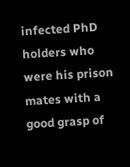infected PhD holders who were his prison mates with a good grasp of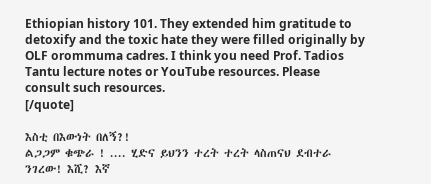Ethiopian history 101. They extended him gratitude to detoxify and the toxic hate they were filled originally by OLF orommuma cadres. I think you need Prof. Tadios Tantu lecture notes or YouTube resources. Please consult such resources.
[/quote]

እስቲ በእውነት በለኝ?!
ልጋጋም ቁጭራ ! .... ሂድና ይህንን ተረት ተረት ላስጠናህ ደብተራ ንገረው! እሺ? እኛ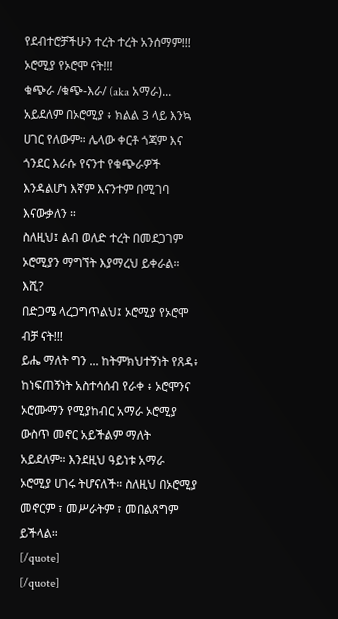የደብተሮቻችሁን ተረት ተረት አንሰማም!!!
ኦሮሚያ የኦሮሞ ናት!!!
ቁጭራ /ቁጭ-እራ/ (aka አማራ)... አይደለም በኦሮሚያ ፥ ክልል 3 ላይ እንኳ ሀገር የለውም። ሌላው ቀርቶ ጎጃም እና ጎንደር እራሱ የናንተ የቁጭራዎች እንዳልሆነ እኛም እናንተም በሚገባ እናውቃለን ።
ስለዚህ፤ ልብ ወለድ ተረት በመደጋገም ኦሮሚያን ማግኘት እያማረህ ይቀራል። እሺ?
በድጋሜ ላረጋግጥልህ፤ ኦሮሚያ የኦሮሞ ብቻ ናት!!!
ይሔ ማለት ግን ... ከትምክህተኝነት የጸዳ፥ ከነፍጠኝነት አስተሳሰብ የራቀ ፥ ኦሮሞንና ኦሮሙማን የሚያከብር አማራ ኦሮሚያ ውስጥ መኖር አይችልም ማለት አይደለም። እንደዚህ ዓይነቱ አማራ ኦሮሚያ ሀገሩ ትሆናለች። ስለዚህ በኦሮሚያ መኖርም ፣ መሥራትም ፣ መበልጸግም ይችላል።
[/quote]
[/quote]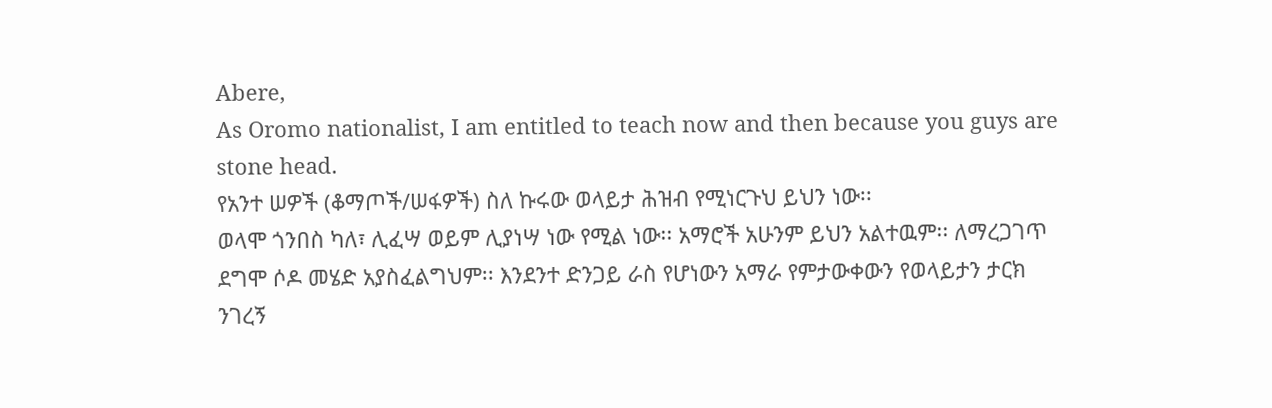Abere,
As Oromo nationalist, I am entitled to teach now and then because you guys are stone head.
የአንተ ሠዎች (ቆማጦች/ሠፋዎች) ስለ ኩሩው ወላይታ ሕዝብ የሚነርጉህ ይህን ነው፡፡
ወላሞ ጎንበስ ካለ፣ ሊፈሣ ወይም ሊያነሣ ነው የሚል ነው፡፡ አማሮች አሁንም ይህን አልተዉም፡፡ ለማረጋገጥ ደግሞ ሶዶ መሄድ አያስፈልግህም፡፡ እንደንተ ድንጋይ ራስ የሆነውን አማራ የምታውቀውን የወላይታን ታርክ ንገረኝ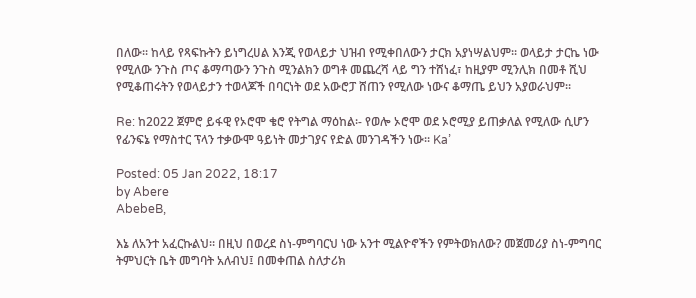በለው፡፡ ከላይ የጻፍኩትን ይነግረሀል እንጂ የወላይታ ህዝብ የሚቀበለውን ታርክ አያነሣልህም፡፡ ወላይታ ታርኬ ነው የሚለው ንጉስ ጦና ቆማጣውን ንጉስ ሚንልክን ወግቶ መጨረሻ ላይ ግን ተሸነፈ፣ ከዚያም ሚንሊክ በመቶ ሺህ የሚቆጠሩትን የወላይታን ተወላጆች በባርነት ወደ አውሮፓ ሸጠን የሚለው ነውና ቆማጤ ይህን አያወራህም፡፡

Re: ከ2022 ጀምሮ ይፋዊ የኦሮሞ ቄሮ የትግል ማዕከል፡- የወሎ ኦሮሞ ወደ ኦሮሚያ ይጠቃለል የሚለው ሲሆን የፊንፍኔ የማስተር ፕላን ተቃውሞ ዓይነት መታገያና የድል መንገዳችን ነው፡፡ Ka’

Posted: 05 Jan 2022, 18:17
by Abere
AbebeB,

እኔ ለአንተ አፈርኩልህ። በዚህ በወረደ ስነ-ምግባርህ ነው አንተ ሚልዮኖችን የምትወክለው? መጀመሪያ ስነ-ምግባር ትምህርት ቤት መግባት አለብህ፤ በመቀጠል ስለታሪክ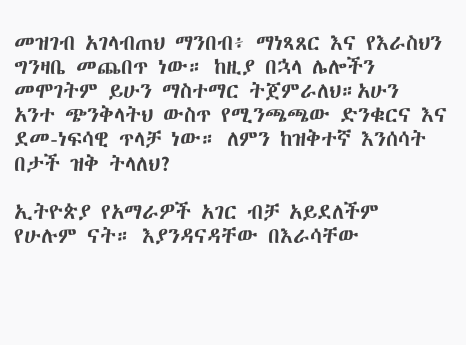መዝገብ አገላብጠህ ማንበብ፥ ማነጻጸር እና የእራስህን ግንዛቤ መጨበጥ ነው። ከዚያ በኋላ ሌሎችን መሞገትም ይሁን ማስተማር ትጀምራለህ።አሁን አንተ ጭንቅላትህ ውስጥ የሚንጫጫው ድንቁርና እና ደመ-ነፍሳዊ ጥላቻ ነው። ለምን ከዝቅተኛ እንሰሳት በታች ዝቅ ትላለህ?

ኢትዮጵያ የአማራዎች አገር ብቻ አይደለችም የሁሉም ናት። እያንዳናዳቸው በእራሳቸው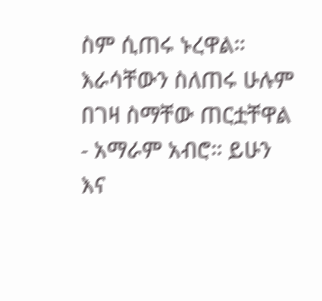ስም ሲጠሩ ኑረዋል። እራሳቸውን ስለጠሩ ሁሉም በገዛ ስማቸው ጠርቷቸዋል - አማራም አብሮ። ይሁን እና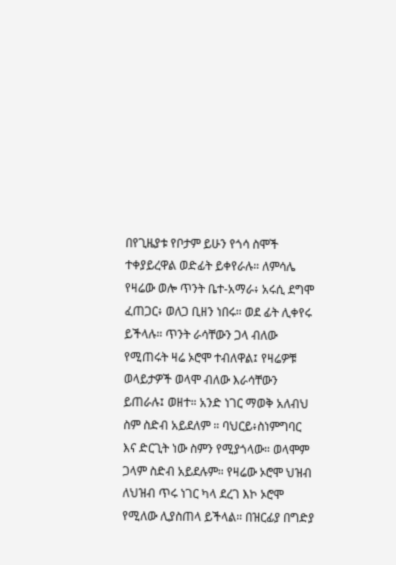በየጊዜያቱ የቦታም ይሁን የጎሳ ስሞች ተቀያይረዋል ወድፊት ይቀየራሉ። ለምሳሌ የዛሬው ወሎ ጥንት ቤተ-አማራ፥ አሩሲ ደግሞ ፈጠጋር፥ ወለጋ ቢዘን ነበሩ። ወደ ፊት ሊቀየሩ ይችላሉ። ጥንት ራሳቸውን ጋላ ብለው የሚጠሩት ዛሬ ኦሮሞ ተብለዋል፤ የዛሬዎቹ ወላይታዎች ወላሞ ብለው እራሳቸውን ይጠራሉ፤ ወዘተ። አንድ ነገር ማወቅ አለብህ ስም ስድብ አይደለም ። ባህርይ፥ስነምግባር እና ድርጊት ነው ስምን የሚያጎላው። ወላሞም ጋላም ስድብ አይደሉም። የዛሬው ኦሮሞ ህዝብ ለህዝብ ጥሩ ነገር ካላ ደረገ እኮ ኦሮሞ የሚለው ሊያስጠላ ይችላል። በዝርፊያ በግድያ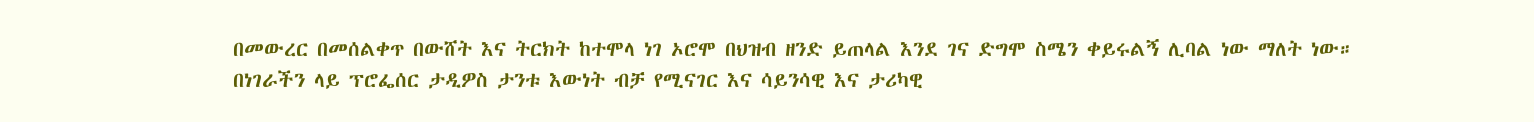በመውረር በመሰልቀጥ በውሸት እና ትርክት ከተሞላ ነገ ኦሮሞ በህዝብ ዘንድ ይጠላል እንደ ገና ድግሞ ስሜን ቀይሩልኝ ሊባል ነው ማለት ነው።
በነገራችን ላይ ፕሮፌሰር ታዲዎስ ታንቱ እውነት ብቻ የሚናገር እና ሳይንሳዊ እና ታሪካዊ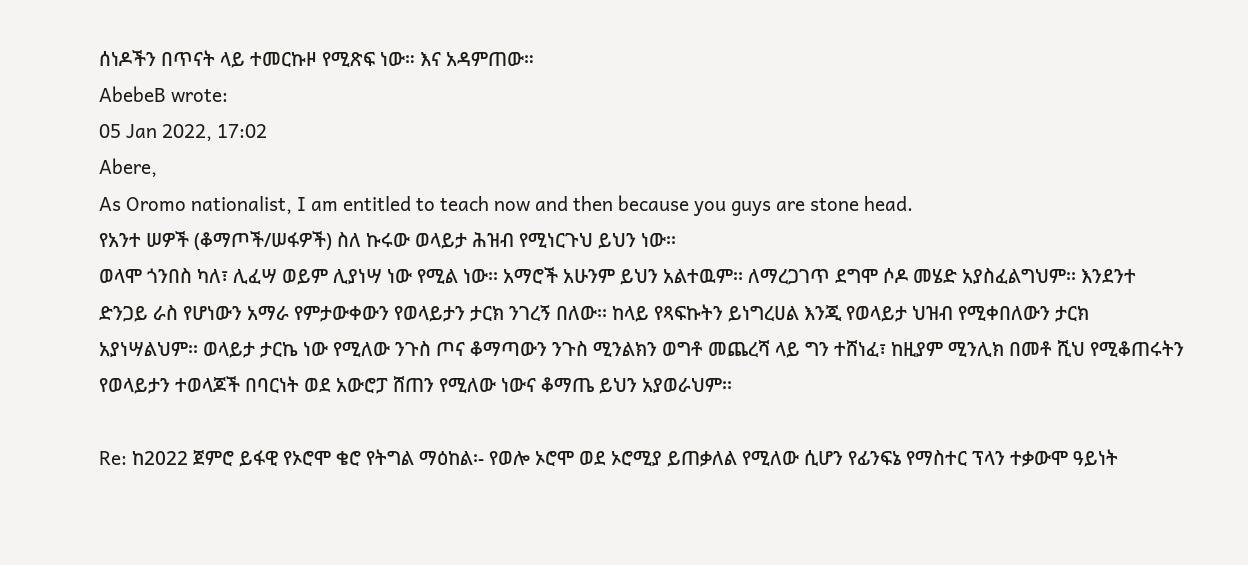ሰነዶችን በጥናት ላይ ተመርኩዞ የሚጽፍ ነው። እና አዳምጠው።
AbebeB wrote:
05 Jan 2022, 17:02
Abere,
As Oromo nationalist, I am entitled to teach now and then because you guys are stone head.
የአንተ ሠዎች (ቆማጦች/ሠፋዎች) ስለ ኩሩው ወላይታ ሕዝብ የሚነርጉህ ይህን ነው፡፡
ወላሞ ጎንበስ ካለ፣ ሊፈሣ ወይም ሊያነሣ ነው የሚል ነው፡፡ አማሮች አሁንም ይህን አልተዉም፡፡ ለማረጋገጥ ደግሞ ሶዶ መሄድ አያስፈልግህም፡፡ እንደንተ ድንጋይ ራስ የሆነውን አማራ የምታውቀውን የወላይታን ታርክ ንገረኝ በለው፡፡ ከላይ የጻፍኩትን ይነግረሀል እንጂ የወላይታ ህዝብ የሚቀበለውን ታርክ አያነሣልህም፡፡ ወላይታ ታርኬ ነው የሚለው ንጉስ ጦና ቆማጣውን ንጉስ ሚንልክን ወግቶ መጨረሻ ላይ ግን ተሸነፈ፣ ከዚያም ሚንሊክ በመቶ ሺህ የሚቆጠሩትን የወላይታን ተወላጆች በባርነት ወደ አውሮፓ ሸጠን የሚለው ነውና ቆማጤ ይህን አያወራህም፡፡

Re: ከ2022 ጀምሮ ይፋዊ የኦሮሞ ቄሮ የትግል ማዕከል፡- የወሎ ኦሮሞ ወደ ኦሮሚያ ይጠቃለል የሚለው ሲሆን የፊንፍኔ የማስተር ፕላን ተቃውሞ ዓይነት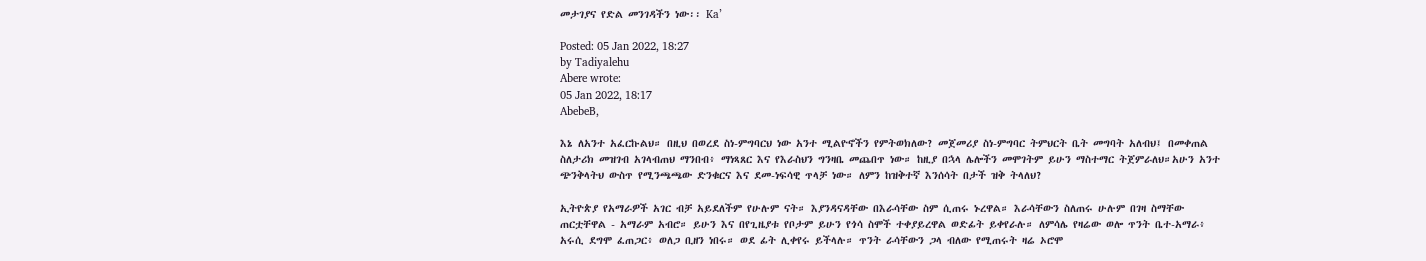መታገያና የድል መንገዳችን ነው፡፡ Ka’

Posted: 05 Jan 2022, 18:27
by Tadiyalehu
Abere wrote:
05 Jan 2022, 18:17
AbebeB,

እኔ ለአንተ አፈርኩልህ። በዚህ በወረደ ስነ-ምግባርህ ነው አንተ ሚልዮኖችን የምትወክለው? መጀመሪያ ስነ-ምግባር ትምህርት ቤት መግባት አለብህ፤ በመቀጠል ስለታሪክ መዝገብ አገላብጠህ ማንበብ፥ ማነጻጸር እና የእራስህን ግንዛቤ መጨበጥ ነው። ከዚያ በኋላ ሌሎችን መሞገትም ይሁን ማስተማር ትጀምራለህ።አሁን አንተ ጭንቅላትህ ውስጥ የሚንጫጫው ድንቁርና እና ደመ-ነፍሳዊ ጥላቻ ነው። ለምን ከዝቅተኛ እንሰሳት በታች ዝቅ ትላለህ?

ኢትዮጵያ የአማራዎች አገር ብቻ አይደለችም የሁሉም ናት። እያንዳናዳቸው በእራሳቸው ስም ሲጠሩ ኑረዋል። እራሳቸውን ስለጠሩ ሁሉም በገዛ ስማቸው ጠርቷቸዋል - አማራም አብሮ። ይሁን እና በየጊዜያቱ የቦታም ይሁን የጎሳ ስሞች ተቀያይረዋል ወድፊት ይቀየራሉ። ለምሳሌ የዛሬው ወሎ ጥንት ቤተ-አማራ፥ አሩሲ ደግሞ ፈጠጋር፥ ወለጋ ቢዘን ነበሩ። ወደ ፊት ሊቀየሩ ይችላሉ። ጥንት ራሳቸውን ጋላ ብለው የሚጠሩት ዛሬ ኦሮሞ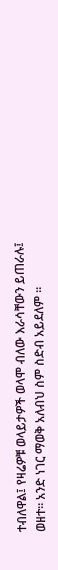ተብለዋል፤ የዛሬዎቹ ወላይታዎች ወላሞ ብለው እራሳቸውን ይጠራሉ፤ ወዘተ። አንድ ነገር ማወቅ አለብህ ስም ስድብ አይደለም ።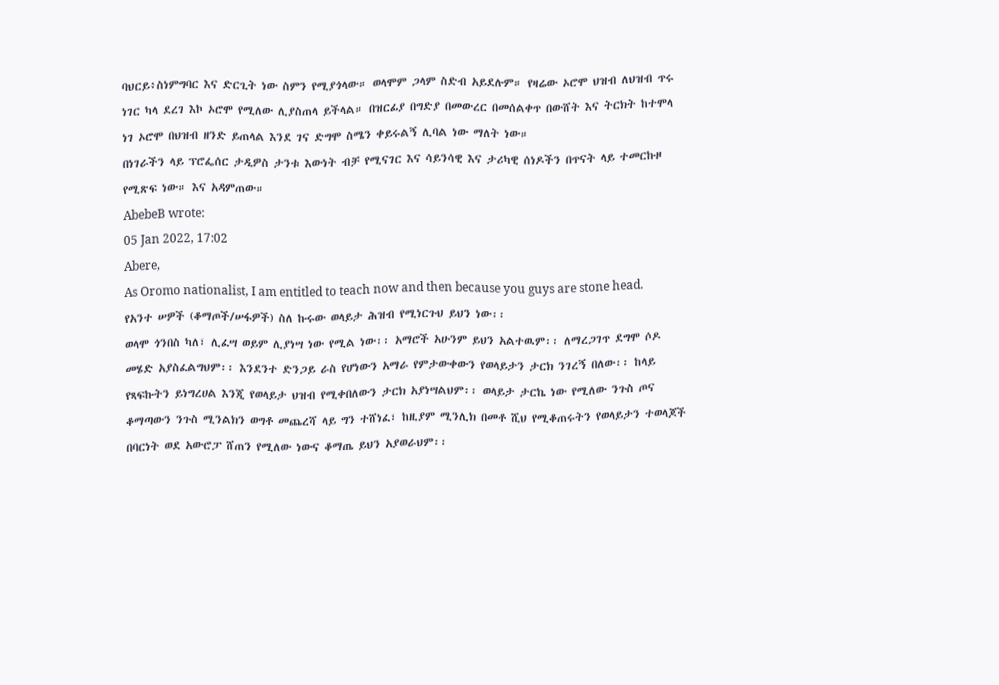ባህርይ፥ስነምግባር እና ድርጊት ነው ስምን የሚያጎላው። ወላሞም ጋላም ስድብ አይደሉም። የዛሬው ኦሮሞ ህዝብ ለህዝብ ጥሩ ነገር ካላ ደረገ እኮ ኦሮሞ የሚለው ሊያስጠላ ይችላል። በዝርፊያ በግድያ በመውረር በመሰልቀጥ በውሸት እና ትርክት ከተሞላ ነገ ኦሮሞ በህዝብ ዘንድ ይጠላል እንደ ገና ድግሞ ስሜን ቀይሩልኝ ሊባል ነው ማለት ነው።
በነገራችን ላይ ፕሮፌሰር ታዲዎስ ታንቱ እውነት ብቻ የሚናገር እና ሳይንሳዊ እና ታሪካዊ ሰነዶችን በጥናት ላይ ተመርኩዞ የሚጽፍ ነው። እና አዳምጠው።
AbebeB wrote:
05 Jan 2022, 17:02
Abere,
As Oromo nationalist, I am entitled to teach now and then because you guys are stone head.
የአንተ ሠዎች (ቆማጦች/ሠፋዎች) ስለ ኩሩው ወላይታ ሕዝብ የሚነርጉህ ይህን ነው፡፡
ወላሞ ጎንበስ ካለ፣ ሊፈሣ ወይም ሊያነሣ ነው የሚል ነው፡፡ አማሮች አሁንም ይህን አልተዉም፡፡ ለማረጋገጥ ደግሞ ሶዶ መሄድ አያስፈልግህም፡፡ እንደንተ ድንጋይ ራስ የሆነውን አማራ የምታውቀውን የወላይታን ታርክ ንገረኝ በለው፡፡ ከላይ የጻፍኩትን ይነግረሀል እንጂ የወላይታ ህዝብ የሚቀበለውን ታርክ አያነሣልህም፡፡ ወላይታ ታርኬ ነው የሚለው ንጉስ ጦና ቆማጣውን ንጉስ ሚንልክን ወግቶ መጨረሻ ላይ ግን ተሸነፈ፣ ከዚያም ሚንሊክ በመቶ ሺህ የሚቆጠሩትን የወላይታን ተወላጆች በባርነት ወደ አውሮፓ ሸጠን የሚለው ነውና ቆማጤ ይህን አያወራህም፡፡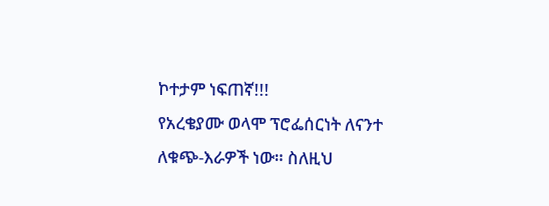ኮተታም ነፍጠኛ!!!
የአረቄያሙ ወላሞ ፕሮፌሰርነት ለናንተ ለቁጭ-እራዎች ነው። ስለዚህ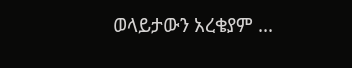ወላይታውን አረቄያም ...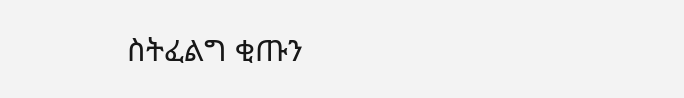ስትፈልግ ቂጡን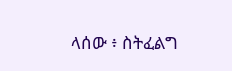ላሰው ፥ ስትፈልግ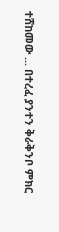ተሸከመው ... በተረፈ ያንተን ቅራቅንቦ ምክር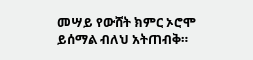መሣይ የውሸት ክምር ኦሮሞ ይሰማል ብለህ አትጠብቅ።